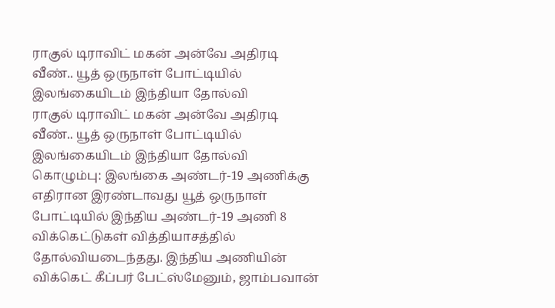ராகுல் டிராவிட் மகன் அன்வே அதிரடி வீண்.. யூத் ஒருநாள் போட்டியில் இலங்கையிடம் இந்தியா தோல்வி
ராகுல் டிராவிட் மகன் அன்வே அதிரடி வீண்.. யூத் ஒருநாள் போட்டியில் இலங்கையிடம் இந்தியா தோல்வி
கொழும்பு: இலங்கை அண்டர்-19 அணிக்கு எதிரான இரண்டாவது யூத் ஒருநாள் போட்டியில் இந்திய அண்டர்-19 அணி 8 விக்கெட்டுகள் வித்தியாசத்தில் தோல்வியடைந்தது. இந்திய அணியின் விக்கெட் கீப்பர் பேட்ஸ்மேனும், ஜாம்பவான்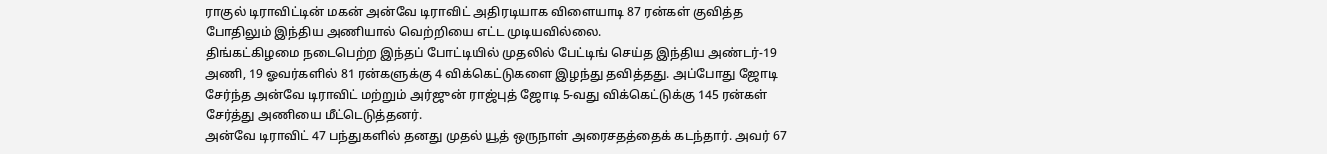ராகுல் டிராவிட்டின் மகன் அன்வே டிராவிட் அதிரடியாக விளையாடி 87 ரன்கள் குவித்த போதிலும் இந்திய அணியால் வெற்றியை எட்ட முடியவில்லை.
திங்கட்கிழமை நடைபெற்ற இந்தப் போட்டியில் முதலில் பேட்டிங் செய்த இந்திய அண்டர்-19 அணி, 19 ஓவர்களில் 81 ரன்களுக்கு 4 விக்கெட்டுகளை இழந்து தவித்தது. அப்போது ஜோடி சேர்ந்த அன்வே டிராவிட் மற்றும் அர்ஜுன் ராஜ்புத் ஜோடி 5-வது விக்கெட்டுக்கு 145 ரன்கள் சேர்த்து அணியை மீட்டெடுத்தனர்.
அன்வே டிராவிட் 47 பந்துகளில் தனது முதல் யூத் ஒருநாள் அரைசதத்தைக் கடந்தார். அவர் 67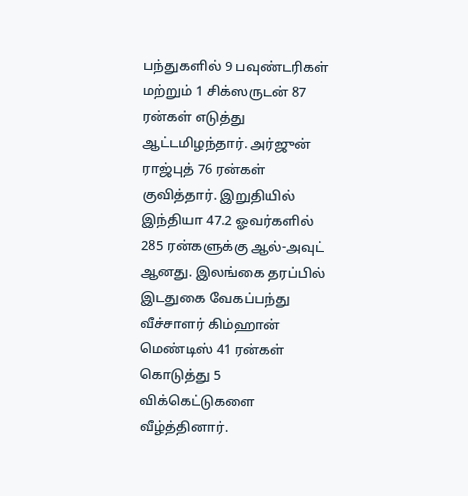பந்துகளில் 9 பவுண்டரிகள் மற்றும் 1 சிக்ஸருடன் 87 ரன்கள் எடுத்து ஆட்டமிழந்தார். அர்ஜுன் ராஜ்புத் 76 ரன்கள் குவித்தார். இறுதியில் இந்தியா 47.2 ஓவர்களில் 285 ரன்களுக்கு ஆல்-அவுட் ஆனது. இலங்கை தரப்பில் இடதுகை வேகப்பந்து வீச்சாளர் கிம்ஹான் மெண்டிஸ் 41 ரன்கள் கொடுத்து 5 விக்கெட்டுகளை வீழ்த்தினார்.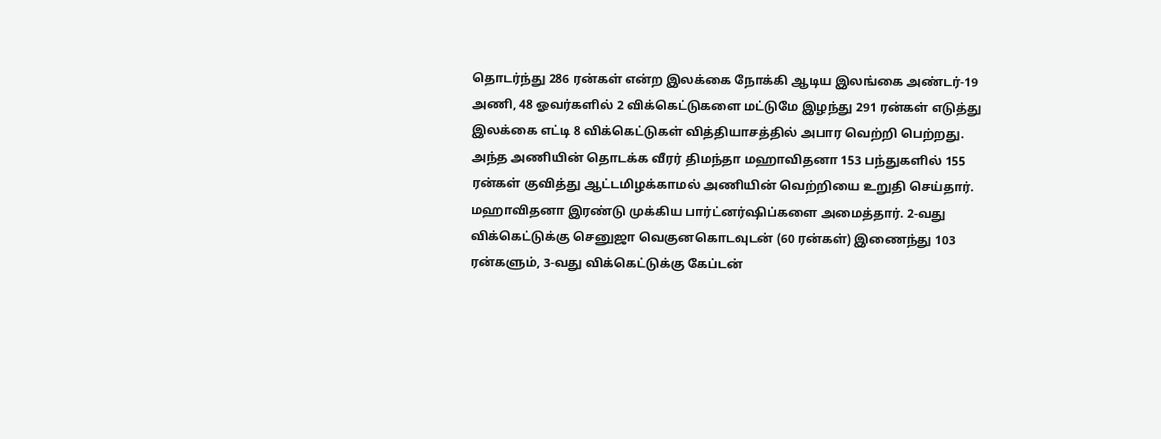தொடர்ந்து 286 ரன்கள் என்ற இலக்கை நோக்கி ஆடிய இலங்கை அண்டர்-19 அணி, 48 ஓவர்களில் 2 விக்கெட்டுகளை மட்டுமே இழந்து 291 ரன்கள் எடுத்து இலக்கை எட்டி 8 விக்கெட்டுகள் வித்தியாசத்தில் அபார வெற்றி பெற்றது. அந்த அணியின் தொடக்க வீரர் திமந்தா மஹாவிதனா 153 பந்துகளில் 155 ரன்கள் குவித்து ஆட்டமிழக்காமல் அணியின் வெற்றியை உறுதி செய்தார். மஹாவிதனா இரண்டு முக்கிய பார்ட்னர்ஷிப்களை அமைத்தார். 2-வது விக்கெட்டுக்கு செனுஜா வெகுனகொடவுடன் (60 ரன்கள்) இணைந்து 103 ரன்களும், 3-வது விக்கெட்டுக்கு கேப்டன்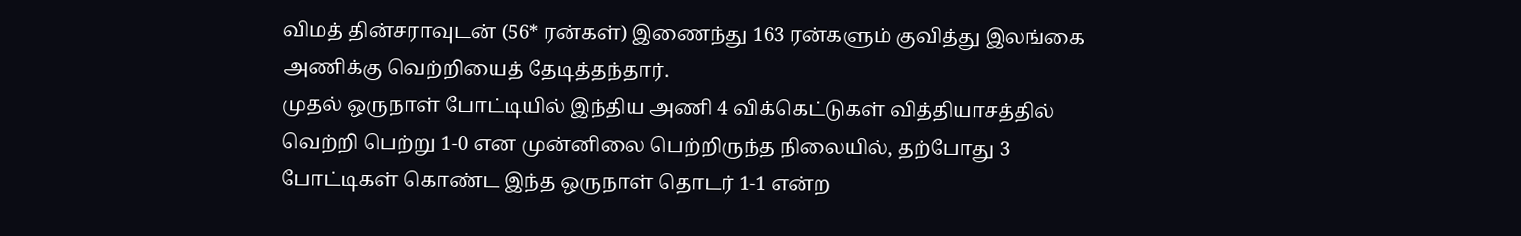விமத் தின்சராவுடன் (56* ரன்கள்) இணைந்து 163 ரன்களும் குவித்து இலங்கை அணிக்கு வெற்றியைத் தேடித்தந்தார்.
முதல் ஒருநாள் போட்டியில் இந்திய அணி 4 விக்கெட்டுகள் வித்தியாசத்தில் வெற்றி பெற்று 1-0 என முன்னிலை பெற்றிருந்த நிலையில், தற்போது 3 போட்டிகள் கொண்ட இந்த ஒருநாள் தொடர் 1-1 என்ற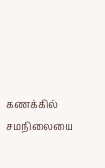கணக்கில் சமநிலையை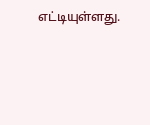எட்டியுள்ளது.